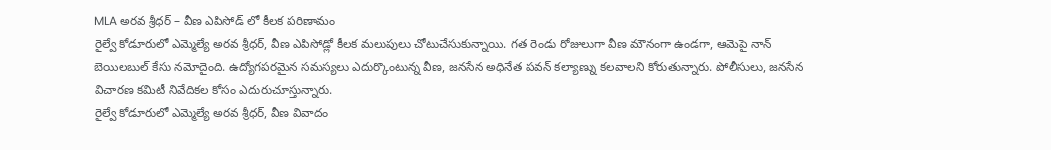MLA అరవ శ్రీధర్ – వీణ ఎపిసోడ్ లో కీలక పరిణామం
రైల్వే కోడూరులో ఎమ్మెల్యే అరవ శ్రీధర్, వీణ ఎపిసోడ్లో కీలక మలుపులు చోటుచేసుకున్నాయి. గత రెండు రోజులుగా వీణ మౌనంగా ఉండగా, ఆమెపై నాన్ బెయిలబుల్ కేసు నమోదైంది. ఉద్యోగపరమైన సమస్యలు ఎదుర్కొంటున్న వీణ, జనసేన అధినేత పవన్ కల్యాణ్ను కలవాలని కోరుతున్నారు. పోలీసులు, జనసేన విచారణ కమిటీ నివేదికల కోసం ఎదురుచూస్తున్నారు.
రైల్వే కోడూరులో ఎమ్మెల్యే అరవ శ్రీధర్, వీణ వివాదం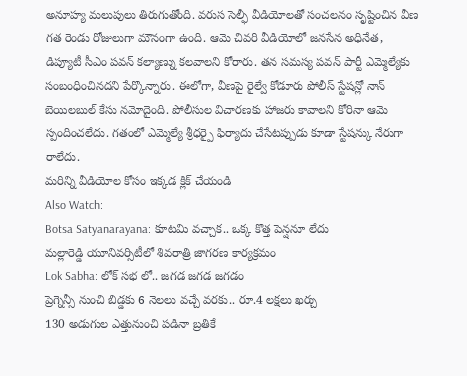అనూహ్య మలుపులు తిరుగుతోంది. వరుస సెల్ఫీ వీడియోలతో సంచలనం సృష్టించిన వీణ గత రెండు రోజులుగా మౌనంగా ఉంది. ఆమె చివరి వీడియోలో జనసేన అధినేత, డిప్యూటీ సీఎం పవన్ కల్యాణ్ను కలవాలని కోరారు. తన సమస్య పవన్ పార్టీ ఎమ్మెల్యేకు సంబంధించినదని పేర్కొన్నారు. ఈలోగా, వీణపై రైల్వే కోడూరు పోలీస్ స్టేషన్లో నాన్ బెయిలబుల్ కేసు నమోదైంది. పోలీసుల విచారణకు హాజరు కావాలని కోరినా ఆమె స్పందించలేదు. గతంలో ఎమ్మెల్యే శ్రీధర్పై ఫిర్యాదు చేసేటప్పుడు కూడా స్టేషన్కు నేరుగా రాలేదు.
మరిన్ని వీడియోల కోసం ఇక్కడ క్లిక్ చేయండి
Also Watch:
Botsa Satyanarayana: కూటమి వచ్చాక.. ఒక్క కొత్త పెన్షనూ లేదు
మల్లారెడ్డి యూనివర్సిటీలో శివరాత్రి జాగరణ కార్యక్రమం
Lok Sabha: లోక్ సభ లో.. జగడ జగడ జగడం
ప్రెగ్నెన్సీ నుంచి బిడ్డకు 6 నెలలు వచ్చే వరకు.. రూ.4 లక్షలు ఖర్చు
130 అడుగుల ఎత్తునుంచి పడినా బ్రతికే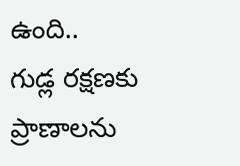ఉంది..
గుడ్ల రక్షణకు ప్రాణాలను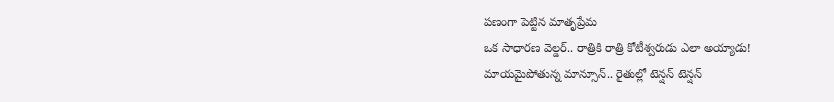పణంగా పెట్టిన మాతృప్రేమ
ఒక సాధారణ వెల్డర్.. రాత్రికి రాత్రి కోటీశ్వరుడు ఎలా అయ్యాడు!
మాయమైపోతున్న మాన్సూన్.. రైతుల్లో టెన్షన్ టెన్షన్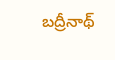బద్రీనాథ్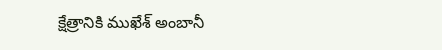క్షేత్రానికి ముఖేశ్ అంబానీ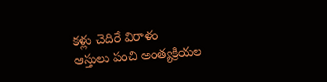కళ్లు చెదిరే విరాళం
ఆస్తులు పంచి అంత్యక్రియల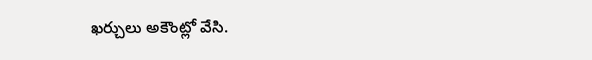ఖర్చులు అకౌంట్లో వేసి.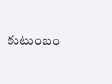కుటుంబం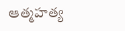ఆత్మహత్య